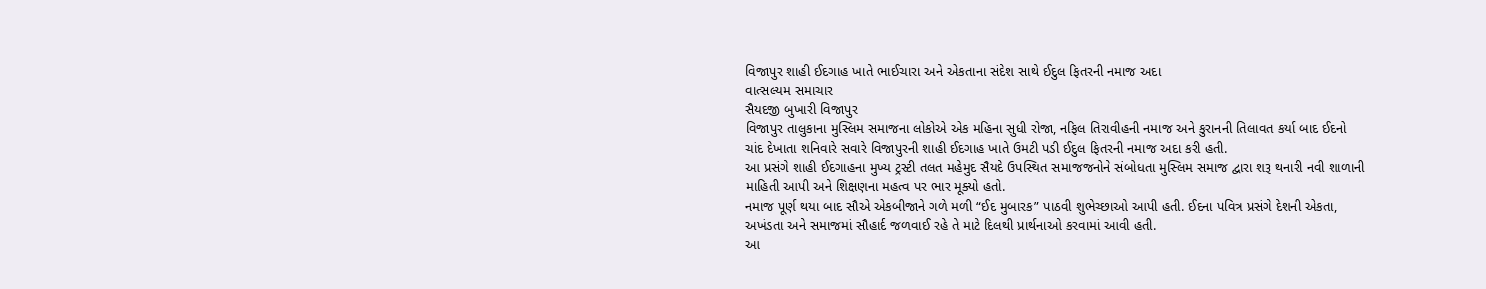વિજાપુર શાહી ઈદગાહ ખાતે ભાઈચારા અને એકતાના સંદેશ સાથે ઈદુલ ફિતરની નમાજ અદા
વાત્સલ્યમ સમાચાર
સૈયદજી બુખારી વિજાપુર
વિજાપુર તાલુકાના મુસ્લિમ સમાજના લોકોએ એક મહિના સુધી રોજા, નફિલ તિરાવીહની નમાજ અને કુરાનની તિલાવત કર્યા બાદ ઈદનો ચાંદ દેખાતા શનિવારે સવારે વિજાપુરની શાહી ઈદગાહ ખાતે ઉમટી પડી ઈદુલ ફિતરની નમાજ અદા કરી હતી.
આ પ્રસંગે શાહી ઈદગાહના મુખ્ય ટ્રસ્ટી તલત મહેમુદ સૈયદે ઉપસ્થિત સમાજજનોને સંબોધતા મુસ્લિમ સમાજ દ્વારા શરૂ થનારી નવી શાળાની માહિતી આપી અને શિક્ષણના મહત્વ પર ભાર મૂક્યો હતો.
નમાજ પૂર્ણ થયા બાદ સૌએ એકબીજાને ગળે મળી “ઈદ મુબારક” પાઠવી શુભેચ્છાઓ આપી હતી. ઈદના પવિત્ર પ્રસંગે દેશની એકતા, અખંડતા અને સમાજમાં સૌહાર્દ જળવાઈ રહે તે માટે દિલથી પ્રાર્થનાઓ કરવામાં આવી હતી.
આ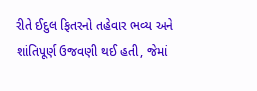રીતે ઈદુલ ફિતરનો તહેવાર ભવ્ય અને શાંતિપૂર્ણ ઉજવણી થઈ હતી, જેમાં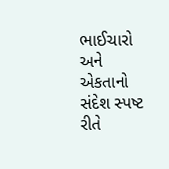ભાઈચારો અને એકતાનો સંદેશ સ્પષ્ટ રીતે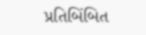પ્રતિબિંબિત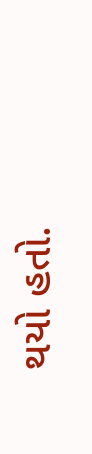થયો હતો.